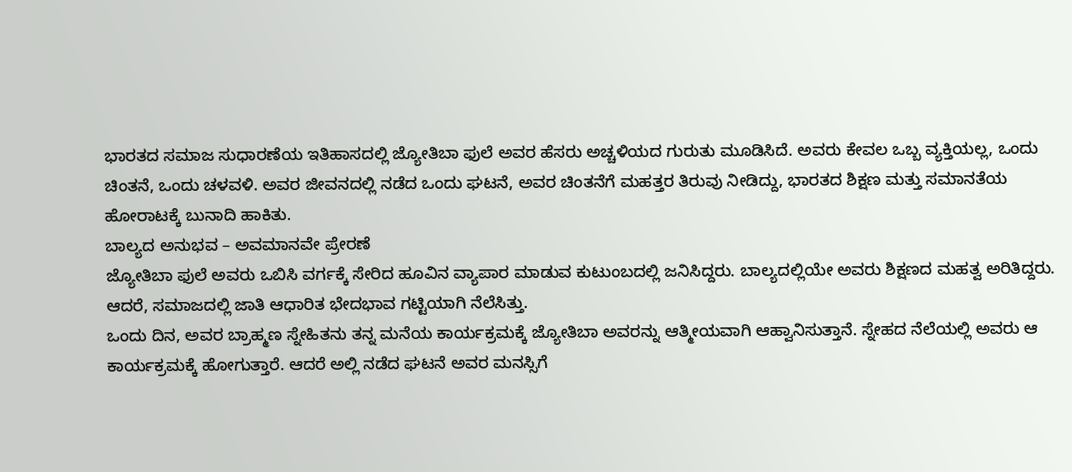ಭಾರತದ ಸಮಾಜ ಸುಧಾರಣೆಯ ಇತಿಹಾಸದಲ್ಲಿ ಜ್ಯೋತಿಬಾ ಫುಲೆ ಅವರ ಹೆಸರು ಅಚ್ಚಳಿಯದ ಗುರುತು ಮೂಡಿಸಿದೆ. ಅವರು ಕೇವಲ ಒಬ್ಬ ವ್ಯಕ್ತಿಯಲ್ಲ, ಒಂದು ಚಿಂತನೆ, ಒಂದು ಚಳವಳಿ. ಅವರ ಜೀವನದಲ್ಲಿ ನಡೆದ ಒಂದು ಘಟನೆ, ಅವರ ಚಿಂತನೆಗೆ ಮಹತ್ತರ ತಿರುವು ನೀಡಿದ್ದು, ಭಾರತದ ಶಿಕ್ಷಣ ಮತ್ತು ಸಮಾನತೆಯ ಹೋರಾಟಕ್ಕೆ ಬುನಾದಿ ಹಾಕಿತು.
ಬಾಲ್ಯದ ಅನುಭವ – ಅವಮಾನವೇ ಪ್ರೇರಣೆ
ಜ್ಯೋತಿಬಾ ಫುಲೆ ಅವರು ಒಬಿಸಿ ವರ್ಗಕ್ಕೆ ಸೇರಿದ ಹೂವಿನ ವ್ಯಾಪಾರ ಮಾಡುವ ಕುಟುಂಬದಲ್ಲಿ ಜನಿಸಿದ್ದರು. ಬಾಲ್ಯದಲ್ಲಿಯೇ ಅವರು ಶಿಕ್ಷಣದ ಮಹತ್ವ ಅರಿತಿದ್ದರು. ಆದರೆ, ಸಮಾಜದಲ್ಲಿ ಜಾತಿ ಆಧಾರಿತ ಭೇದಭಾವ ಗಟ್ಟಿಯಾಗಿ ನೆಲೆಸಿತ್ತು.
ಒಂದು ದಿನ, ಅವರ ಬ್ರಾಹ್ಮಣ ಸ್ನೇಹಿತನು ತನ್ನ ಮನೆಯ ಕಾರ್ಯಕ್ರಮಕ್ಕೆ ಜ್ಯೋತಿಬಾ ಅವರನ್ನು ಆತ್ಮೀಯವಾಗಿ ಆಹ್ವಾನಿಸುತ್ತಾನೆ. ಸ್ನೇಹದ ನೆಲೆಯಲ್ಲಿ ಅವರು ಆ ಕಾರ್ಯಕ್ರಮಕ್ಕೆ ಹೋಗುತ್ತಾರೆ. ಆದರೆ ಅಲ್ಲಿ ನಡೆದ ಘಟನೆ ಅವರ ಮನಸ್ಸಿಗೆ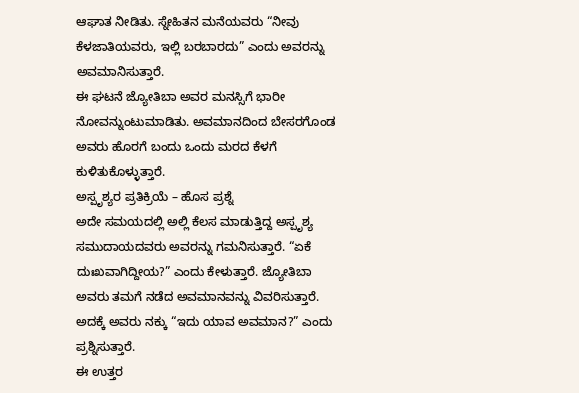ಆಘಾತ ನೀಡಿತು. ಸ್ನೇಹಿತನ ಮನೆಯವರು “ನೀವು ಕೆಳಜಾತಿಯವರು, ಇಲ್ಲಿ ಬರಬಾರದು” ಎಂದು ಅವರನ್ನು ಅವಮಾನಿಸುತ್ತಾರೆ.
ಈ ಘಟನೆ ಜ್ಯೋತಿಬಾ ಅವರ ಮನಸ್ಸಿಗೆ ಭಾರೀ ನೋವನ್ನುಂಟುಮಾಡಿತು. ಅವಮಾನದಿಂದ ಬೇಸರಗೊಂಡ ಅವರು ಹೊರಗೆ ಬಂದು ಒಂದು ಮರದ ಕೆಳಗೆ ಕುಳಿತುಕೊಳ್ಳುತ್ತಾರೆ.
ಅಸ್ಪೃಶ್ಯರ ಪ್ರತಿಕ್ರಿಯೆ – ಹೊಸ ಪ್ರಶ್ನೆ
ಅದೇ ಸಮಯದಲ್ಲಿ ಅಲ್ಲಿ ಕೆಲಸ ಮಾಡುತ್ತಿದ್ದ ಅಸ್ಪೃಶ್ಯ ಸಮುದಾಯದವರು ಅವರನ್ನು ಗಮನಿಸುತ್ತಾರೆ. “ಏಕೆ ದುಃಖವಾಗಿದ್ದೀಯ?” ಎಂದು ಕೇಳುತ್ತಾರೆ. ಜ್ಯೋತಿಬಾ ಅವರು ತಮಗೆ ನಡೆದ ಅವಮಾನವನ್ನು ವಿವರಿಸುತ್ತಾರೆ.
ಅದಕ್ಕೆ ಅವರು ನಕ್ಕು “ಇದು ಯಾವ ಅವಮಾನ?” ಎಂದು ಪ್ರಶ್ನಿಸುತ್ತಾರೆ.
ಈ ಉತ್ತರ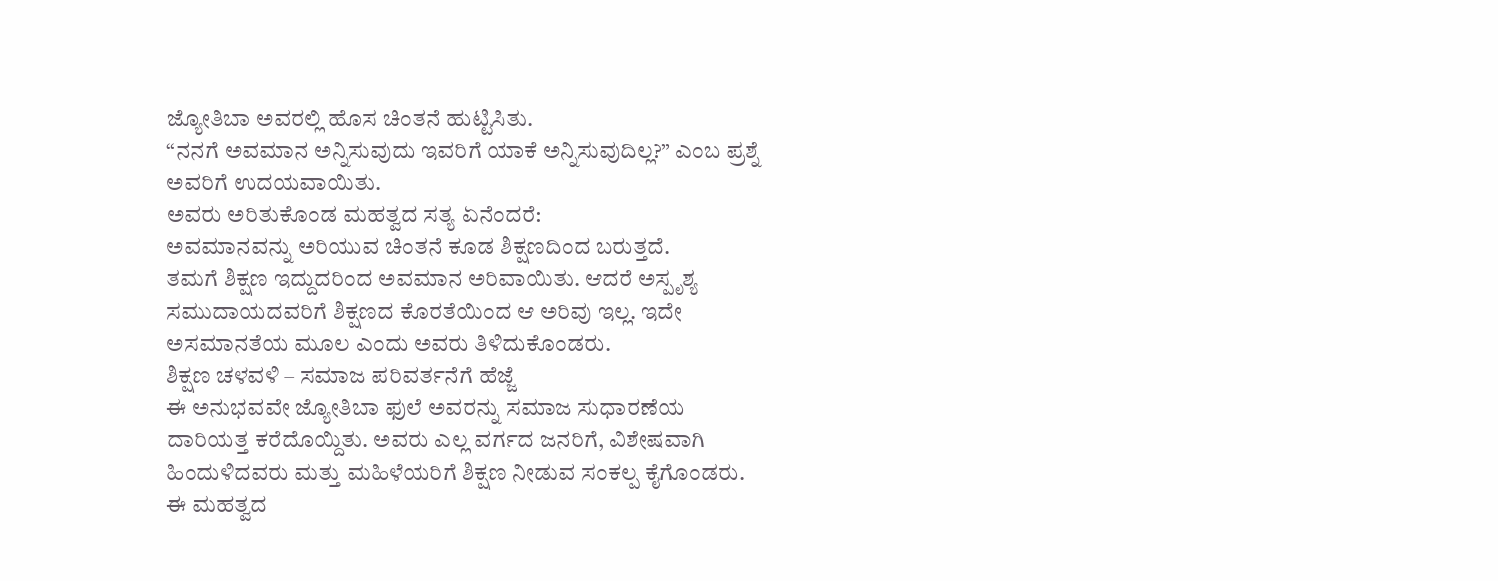ಜ್ಯೋತಿಬಾ ಅವರಲ್ಲಿ ಹೊಸ ಚಿಂತನೆ ಹುಟ್ಟಿಸಿತು.
“ನನಗೆ ಅವಮಾನ ಅನ್ನಿಸುವುದು ಇವರಿಗೆ ಯಾಕೆ ಅನ್ನಿಸುವುದಿಲ್ಲ?” ಎಂಬ ಪ್ರಶ್ನೆ ಅವರಿಗೆ ಉದಯವಾಯಿತು.
ಅವರು ಅರಿತುಕೊಂಡ ಮಹತ್ವದ ಸತ್ಯ ಏನೆಂದರೆ:
ಅವಮಾನವನ್ನು ಅರಿಯುವ ಚಿಂತನೆ ಕೂಡ ಶಿಕ್ಷಣದಿಂದ ಬರುತ್ತದೆ.
ತಮಗೆ ಶಿಕ್ಷಣ ಇದ್ದುದರಿಂದ ಅವಮಾನ ಅರಿವಾಯಿತು. ಆದರೆ ಅಸ್ಪೃಶ್ಯ ಸಮುದಾಯದವರಿಗೆ ಶಿಕ್ಷಣದ ಕೊರತೆಯಿಂದ ಆ ಅರಿವು ಇಲ್ಲ. ಇದೇ ಅಸಮಾನತೆಯ ಮೂಲ ಎಂದು ಅವರು ತಿಳಿದುಕೊಂಡರು.
ಶಿಕ್ಷಣ ಚಳವಳಿ – ಸಮಾಜ ಪರಿವರ್ತನೆಗೆ ಹೆಜ್ಜೆ
ಈ ಅನುಭವವೇ ಜ್ಯೋತಿಬಾ ಫುಲೆ ಅವರನ್ನು ಸಮಾಜ ಸುಧಾರಣೆಯ ದಾರಿಯತ್ತ ಕರೆದೊಯ್ದಿತು. ಅವರು ಎಲ್ಲ ವರ್ಗದ ಜನರಿಗೆ, ವಿಶೇಷವಾಗಿ ಹಿಂದುಳಿದವರು ಮತ್ತು ಮಹಿಳೆಯರಿಗೆ ಶಿಕ್ಷಣ ನೀಡುವ ಸಂಕಲ್ಪ ಕೈಗೊಂಡರು.
ಈ ಮಹತ್ವದ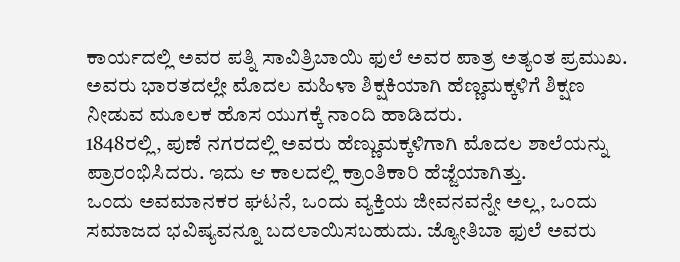ಕಾರ್ಯದಲ್ಲಿ ಅವರ ಪತ್ನಿ ಸಾವಿತ್ರಿಬಾಯಿ ಫುಲೆ ಅವರ ಪಾತ್ರ ಅತ್ಯಂತ ಪ್ರಮುಖ. ಅವರು ಭಾರತದಲ್ಲೇ ಮೊದಲ ಮಹಿಳಾ ಶಿಕ್ಷಕಿಯಾಗಿ ಹೆಣ್ಣಮಕ್ಕಳಿಗೆ ಶಿಕ್ಷಣ ನೀಡುವ ಮೂಲಕ ಹೊಸ ಯುಗಕ್ಕೆ ನಾಂದಿ ಹಾಡಿದರು.
1848ರಲ್ಲಿ, ಪುಣೆ ನಗರದಲ್ಲಿ ಅವರು ಹೆಣ್ಣುಮಕ್ಕಳಿಗಾಗಿ ಮೊದಲ ಶಾಲೆಯನ್ನು ಪ್ರಾರಂಭಿಸಿದರು. ಇದು ಆ ಕಾಲದಲ್ಲಿ ಕ್ರಾಂತಿಕಾರಿ ಹೆಜ್ಜೆಯಾಗಿತ್ತು.
ಒಂದು ಅವಮಾನಕರ ಘಟನೆ, ಒಂದು ವ್ಯಕ್ತಿಯ ಜೀವನವನ್ನೇ ಅಲ್ಲ, ಒಂದು ಸಮಾಜದ ಭವಿಷ್ಯವನ್ನೂ ಬದಲಾಯಿಸಬಹುದು. ಜ್ಯೋತಿಬಾ ಫುಲೆ ಅವರು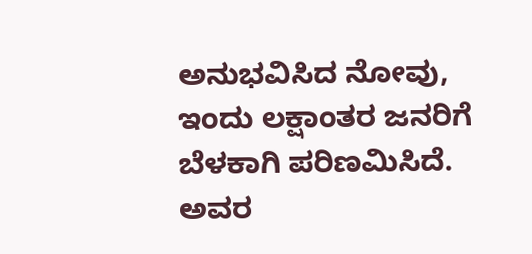ಅನುಭವಿಸಿದ ನೋವು, ಇಂದು ಲಕ್ಷಾಂತರ ಜನರಿಗೆ ಬೆಳಕಾಗಿ ಪರಿಣಮಿಸಿದೆ.
ಅವರ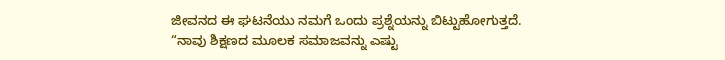ಜೀವನದ ಈ ಘಟನೆಯು ನಮಗೆ ಒಂದು ಪ್ರಶ್ನೆಯನ್ನು ಬಿಟ್ಟುಹೋಗುತ್ತದೆ.
“ನಾವು ಶಿಕ್ಷಣದ ಮೂಲಕ ಸಮಾಜವನ್ನು ಎಷ್ಟು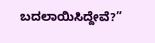ಬದಲಾಯಿಸಿದ್ದೇವೆ?”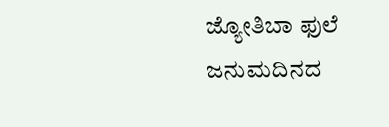ಜ್ಯೋತಿಬಾ ಫುಲೆ ಜನುಮದಿನದ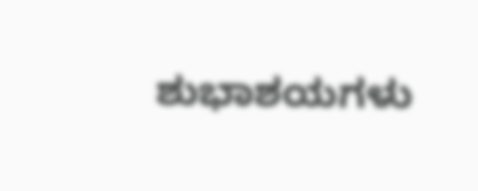ಶುಭಾಶಯಗಳು